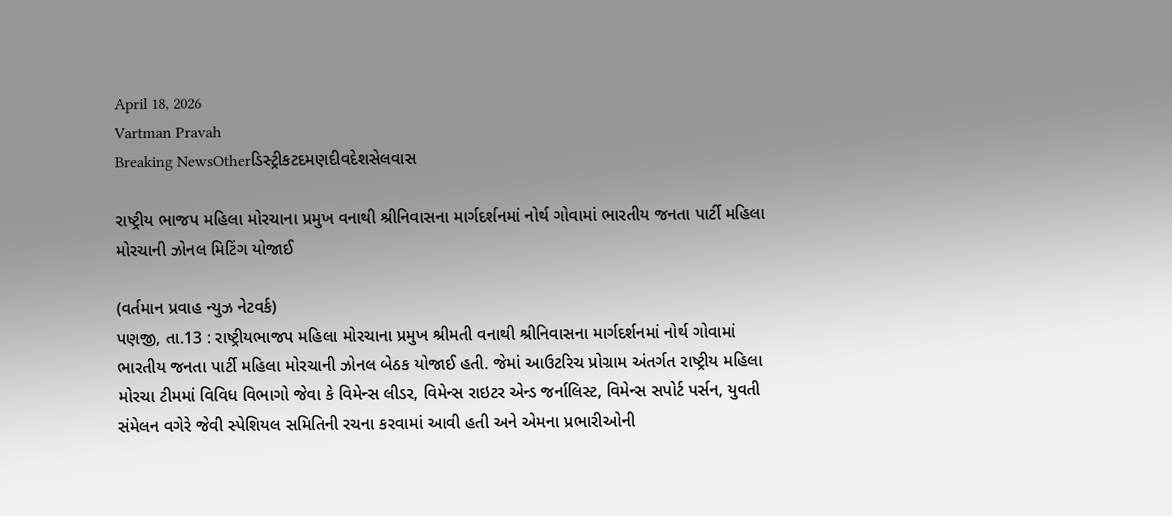April 18, 2026
Vartman Pravah
Breaking NewsOtherડિસ્ટ્રીકટદમણદીવદેશસેલવાસ

રાષ્ટ્રીય ભાજપ મહિલા મોરચાના પ્રમુખ વનાથી શ્રીનિવાસના માર્ગદર્શનમાં નોર્થ ગોવામાં ભારતીય જનતા પાર્ટી મહિલા મોરચાની ઝોનલ મિટિંગ યોજાઈ

(વર્તમાન પ્રવાહ ન્‍યુઝ નેટવર્ક)
પણજી, તા.13 : રાષ્ટ્રીયભાજપ મહિલા મોરચાના પ્રમુખ શ્રીમતી વનાથી શ્રીનિવાસના માર્ગદર્શનમાં નોર્થ ગોવામાં ભારતીય જનતા પાર્ટી મહિલા મોરચાની ઝોનલ બેઠક યોજાઈ હતી. જેમાં આઉટરિચ પ્રોગ્રામ અંતર્ગત રાષ્‍ટ્રીય મહિલા મોરચા ટીમમાં વિવિધ વિભાગો જેવા કે વિમેન્‍સ લીડર, વિમેન્‍સ રાઇટર એન્‍ડ જર્નાલિસ્‍ટ, વિમેન્‍સ સપોર્ટ પર્સન, યુવતી સંમેલન વગેરે જેવી સ્‍પેશિયલ સમિતિની રચના કરવામાં આવી હતી અને એમના પ્રભારીઓની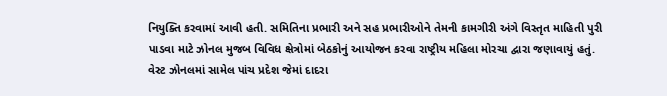નિયુક્‍તિ કરવામાં આવી હતી. સમિતિના પ્રભારી અને સહ પ્રભારીઓને તેમની કામગીરી અંગે વિસ્‍તૃત માહિતી પુરી પાડવા માટે ઝોનલ મુજબ વિવિધ ક્ષેત્રોમાં બેઠકોનું આયોજન કરવા રાષ્ટ્રીય મહિલા મોરચા દ્વારા જણાવાયું હતું.
વેસ્‍ટ ઝોનલમાં સામેલ પાંચ પ્રદેશ જેમાં દાદરા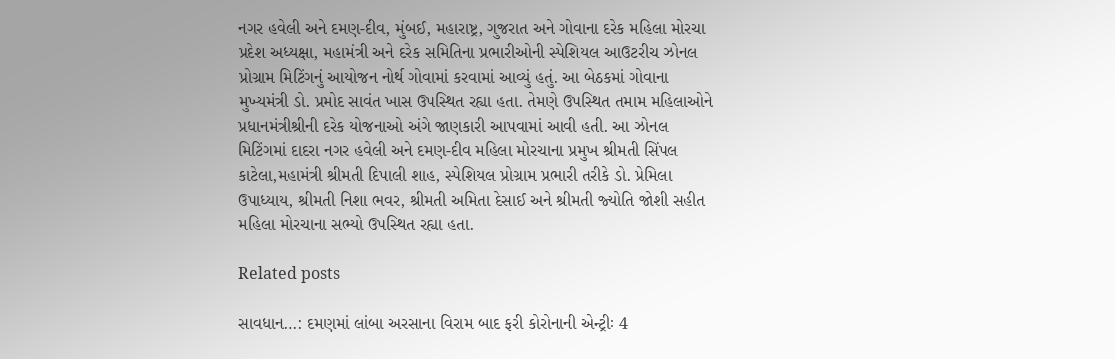નગર હવેલી અને દમણ-દીવ, મુંબઈ, મહારાષ્ટ્ર, ગુજરાત અને ગોવાના દરેક મહિલા મોરચા પ્રદેશ અધ્‍યક્ષા, મહામંત્રી અને દરેક સમિતિના પ્રભારીઓની સ્‍પેશિયલ આઉટરીચ ઝોનલ પ્રોગ્રામ મિટિંગનું આયોજન નોર્થ ગોવામાં કરવામાં આવ્‍યું હતું. આ બેઠકમાં ગોવાના મુખ્‍યમંત્રી ડો. પ્રમોદ સાવંત ખાસ ઉપસ્‍થિત રહ્યા હતા. તેમણે ઉપસ્‍થિત તમામ મહિલાઓને પ્રધાનમંત્રીશ્રીની દરેક યોજનાઓ અંગે જાણકારી આપવામાં આવી હતી. આ ઝોનલ મિટિંગમાં દાદરા નગર હવેલી અને દમણ-દીવ મહિલા મોરચાના પ્રમુખ શ્રીમતી સિંપલ કાટેલા,મહામંત્રી શ્રીમતી દિપાલી શાહ, સ્‍પેશિયલ પ્રોગ્રામ પ્રભારી તરીકે ડો. પ્રેમિલા ઉપાધ્‍યાય, શ્રીમતી નિશા ભવર, શ્રીમતી અમિતા દેસાઈ અને શ્રીમતી જ્‍યોતિ જોશી સહીત મહિલા મોરચાના સભ્‍યો ઉપસ્‍થિત રહ્યા હતા.

Related posts

સાવધાન…: દમણમાં લાંબા અરસાના વિરામ બાદ ફરી કોરોનાની એન્‍ટ્રીઃ 4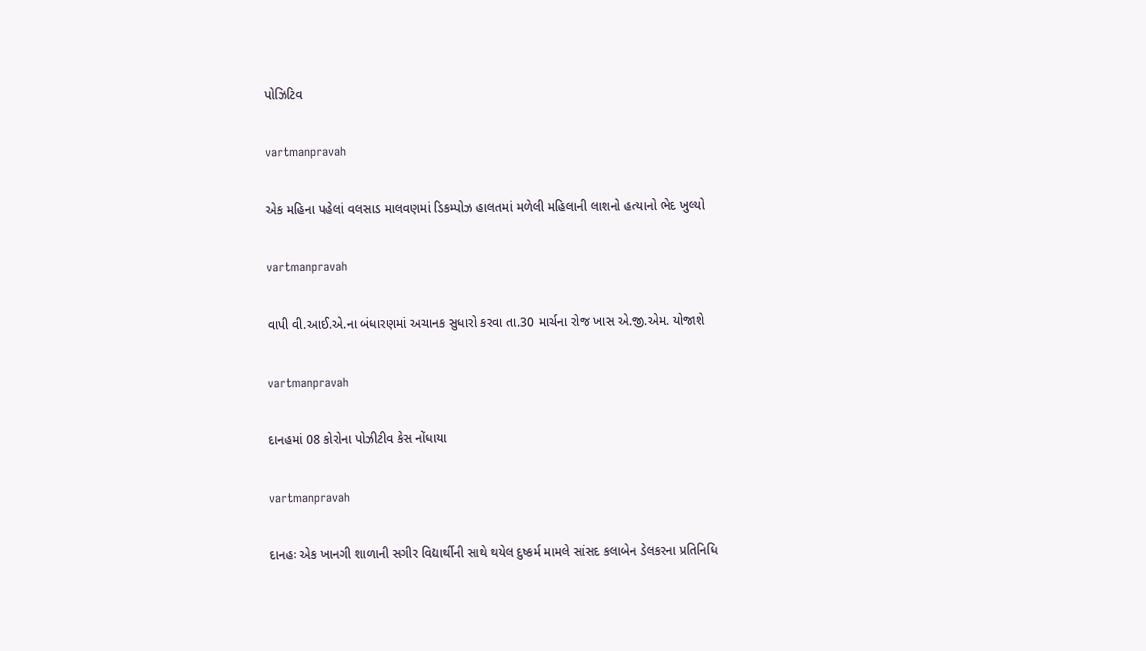પોઝિટિવ

vartmanpravah

એક મહિના પહેલાં વલસાડ માલવણમાં ડિકમ્‍પોઝ હાલતમાં મળેલી મહિલાની લાશનો હત્‍યાનો ભેદ ખુલ્‍યો

vartmanpravah

વાપી વી.આઈ.એ.ના બંધારણમાં અચાનક સુધારો કરવા તા.30 માર્ચના રોજ ખાસ એ.જી.એમ. યોજાશે

vartmanpravah

દાનહમાં 08 કોરોના પોઝીટીવ કેસ નોંધાયા

vartmanpravah

દાનહઃ એક ખાનગી શાળાની સગીર વિદ્યાર્થીની સાથે થયેલ દુષ્‍કર્મ મામલે સાંસદ કલાબેન ડેલકરના પ્રતિનિધિ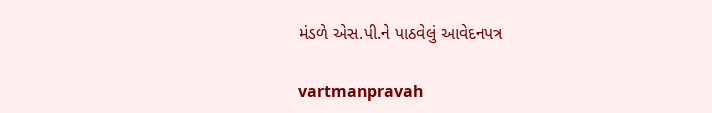મંડળે એસ.પી.ને પાઠવેલું આવેદનપત્ર

vartmanpravah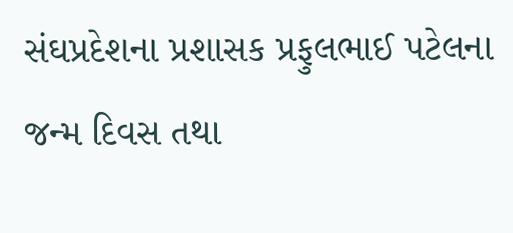સંઘપ્રદેશના પ્રશાસક પ્રફુલભાઈ પટેલના જન્‍મ દિવસ તથા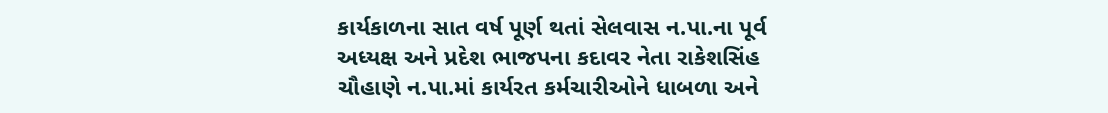કાર્યકાળના સાત વર્ષ પૂર્ણ થતાં સેલવાસ ન.પા.ના પૂર્વ અધ્‍યક્ષ અને પ્રદેશ ભાજપના કદાવર નેતા રાકેશસિંહ ચૌહાણે ન.પા.માં કાર્યરત કર્મચારીઓને ધાબળા અને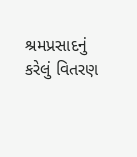શ્રમપ્રસાદનું કરેલું વિતરણ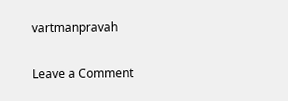vartmanpravah

Leave a Comment